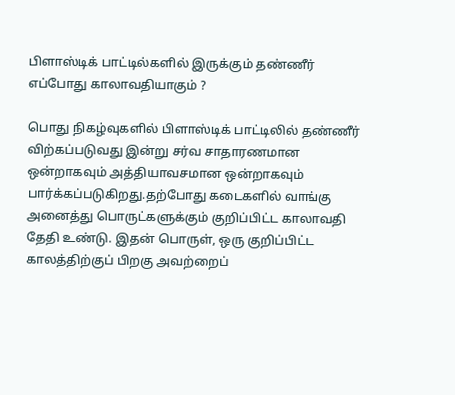பிளாஸ்டிக் பாட்டில்களில் இருக்கும் தண்ணீர் எப்போது காலாவதியாகும் ?

பொது நிகழ்வுகளில் பிளாஸ்டிக் பாட்டிலில் தண்ணீர் விற்கப்படுவது இன்று சர்வ சாதாரணமான ஒன்றாகவும் அத்தியாவசமான ஒன்றாகவும் பார்க்கப்படுகிறது.தற்போது கடைகளில் வாங்கு அனைத்து பொருட்களுக்கும் குறிப்பிட்ட காலாவதி தேதி உண்டு. இதன் பொருள், ஒரு குறிப்பிட்ட காலத்திற்குப் பிறகு அவற்றைப்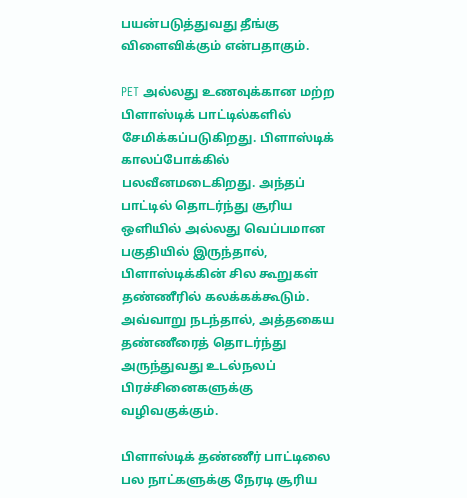பயன்படுத்துவது தீங்கு விளைவிக்கும் என்பதாகும்.

PET அல்லது உணவுக்கான மற்ற பிளாஸ்டிக் பாட்டில்களில் சேமிக்கப்படுகிறது. பிளாஸ்டிக் காலப்போக்கில் பலவீனமடைகிறது. அந்தப் பாட்டில் தொடர்ந்து சூரிய ஒளியில் அல்லது வெப்பமான பகுதியில் இருந்தால், பிளாஸ்டிக்கின் சில கூறுகள் தண்ணீரில் கலக்கக்கூடும். அவ்வாறு நடந்தால், அத்தகைய தண்ணீரைத் தொடர்ந்து அருந்துவது உடல்நலப் பிரச்சினைகளுக்கு வழிவகுக்கும்.

பிளாஸ்டிக் தண்ணீர் பாட்டிலை பல நாட்களுக்கு நேரடி சூரிய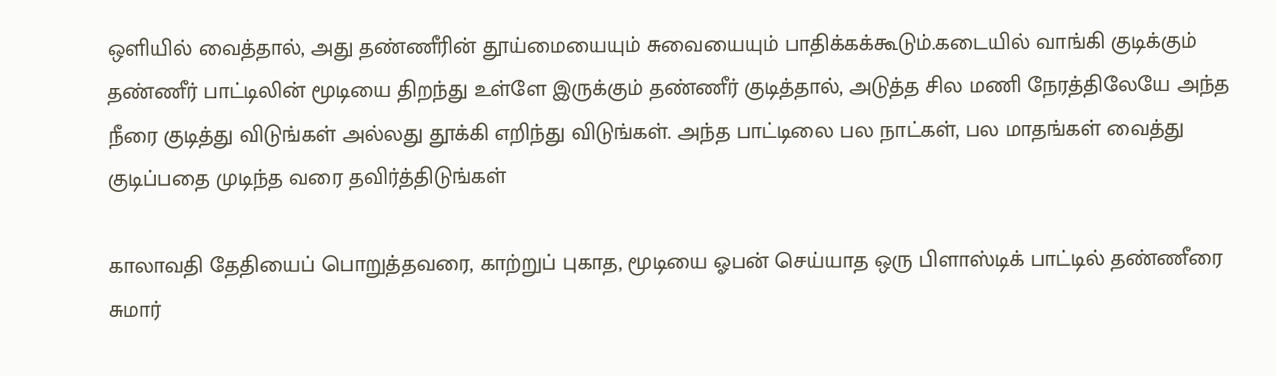ஒளியில் வைத்தால், அது தண்ணீரின் தூய்மையையும் சுவையையும் பாதிக்கக்கூடும்.கடையில் வாங்கி குடிக்கும் தண்ணீர் பாட்டிலின் மூடியை திறந்து உள்ளே இருக்கும் தண்ணீர் குடித்தால், அடுத்த சில மணி நேரத்திலேயே அந்த நீரை குடித்து விடுங்கள் அல்லது தூக்கி எறிந்து விடுங்கள். அந்த பாட்டிலை பல நாட்கள், பல மாதங்கள் வைத்து குடிப்பதை முடிந்த வரை தவிர்த்திடுங்கள்

காலாவதி தேதியைப் பொறுத்தவரை, காற்றுப் புகாத, மூடியை ஓபன் செய்யாத ஒரு பிளாஸ்டிக் பாட்டில் தண்ணீரை சுமார்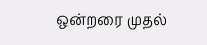ஒன்றரை முதல்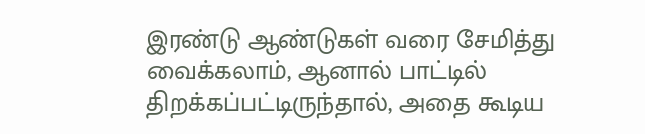இரண்டு ஆண்டுகள் வரை சேமித்து வைக்கலாம், ஆனால் பாட்டில் திறக்கப்பட்டிருந்தால், அதை கூடிய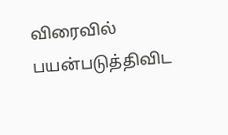விரைவில் பயன்படுத்திவிட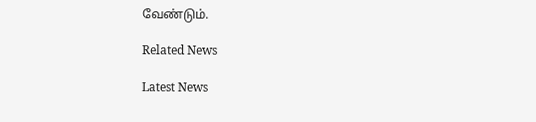வேண்டும்.

Related News

Latest News